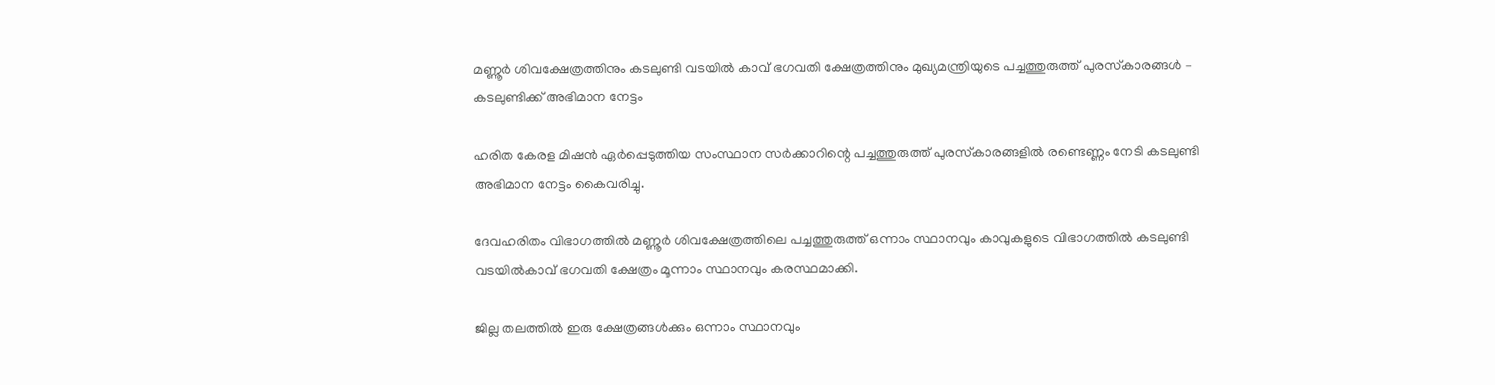മണ്ണൂര്‍ ശിവക്ഷേത്രത്തിനും കടലുണ്ടി വടയില്‍ കാവ് ഭഗവതി ക്ഷേത്രത്തിനും മുഖ്യമന്ത്രിയുടെ പച്ചത്തുരുത്ത് പുരസ്‌കാരങ്ങള്‍ – കടലുണ്ടിക്ക് അഭിമാന നേട്ടം

ഹരിത കേരള മിഷന്‍ ഏര്‍പ്പെടുത്തിയ സംസ്ഥാന സര്‍ക്കാറിന്റെ പച്ചത്തുരുത്ത് പുരസ്‌കാരങ്ങളില്‍ രണ്ടെണ്ണം നേടി കടലുണ്ടി അഭിമാന നേട്ടം കൈവരിച്ചു.

ദേവഹരിതം വിഭാഗത്തില്‍ മണ്ണൂര്‍ ശിവക്ഷേത്രത്തിലെ പച്ചത്തുരുത്ത് ഒന്നാം സ്ഥാനവും കാവുകളുടെ വിഭാഗത്തില്‍ കടലുണ്ടി വടയില്‍കാവ് ഭഗവതി ക്ഷേത്രം മൂന്നാം സ്ഥാനവും കരസ്ഥമാക്കി.

ജില്ല തലത്തില്‍ ഇരു ക്ഷേത്രങ്ങള്‍ക്കും ഒന്നാം സ്ഥാനവും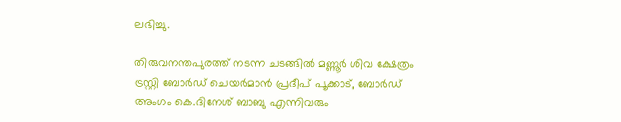ലഭിച്ചു.

തിരുവനന്തപുരത്ത് നടന്ന ചടങ്ങില്‍ മണ്ണൂര്‍ ശിവ ക്ഷേത്രം ട്രസ്റ്റി ബോര്‍ഡ് ചെയര്‍മാന്‍ പ്രദീപ് പൂക്കാട്, ബോര്‍ഡ് അംഗം കെ.ദിനേശ് ബാബു എന്നിവരും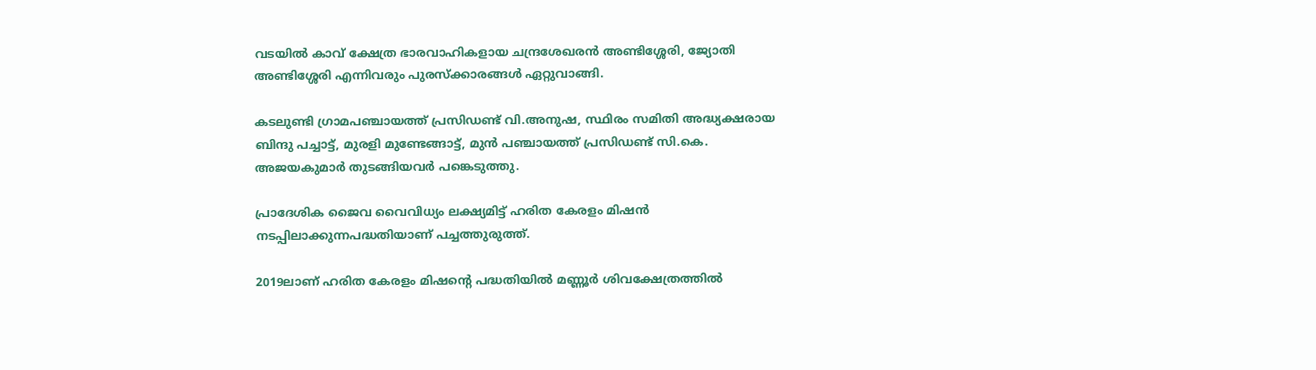വടയില്‍ കാവ് ക്ഷേത്ര ഭാരവാഹികളായ ചന്ദ്രശേഖരന്‍ അണ്ടിശ്ശേരി, ജ്യോതി അണ്ടിശ്ശേരി എന്നിവരും പുരസ്‌ക്കാരങ്ങള്‍ ഏറ്റുവാങ്ങി.

കടലുണ്ടി ഗ്രാമപഞ്ചായത്ത് പ്രസിഡണ്ട് വി.അനുഷ, സ്ഥിരം സമിതി അദ്ധ്യക്ഷരായ ബിന്ദു പച്ചാട്ട്, മുരളി മുണ്ടേങ്ങാട്ട്, മുന്‍ പഞ്ചായത്ത് പ്രസിഡണ്ട് സി.കെ. അജയകുമാര്‍ തുടങ്ങിയവര്‍ പങ്കെടുത്തു.

പ്രാദേശിക ജൈവ വൈവിധ്യം ലക്ഷ്യമിട്ട് ഹരിത കേരളം മിഷന്‍ നടപ്പിലാക്കുന്നപദ്ധതിയാണ് പച്ചത്തുരുത്ത്.

2019ലാണ് ഹരിത കേരളം മിഷന്റെ പദ്ധതിയില്‍ മണ്ണൂര്‍ ശിവക്ഷേത്രത്തില്‍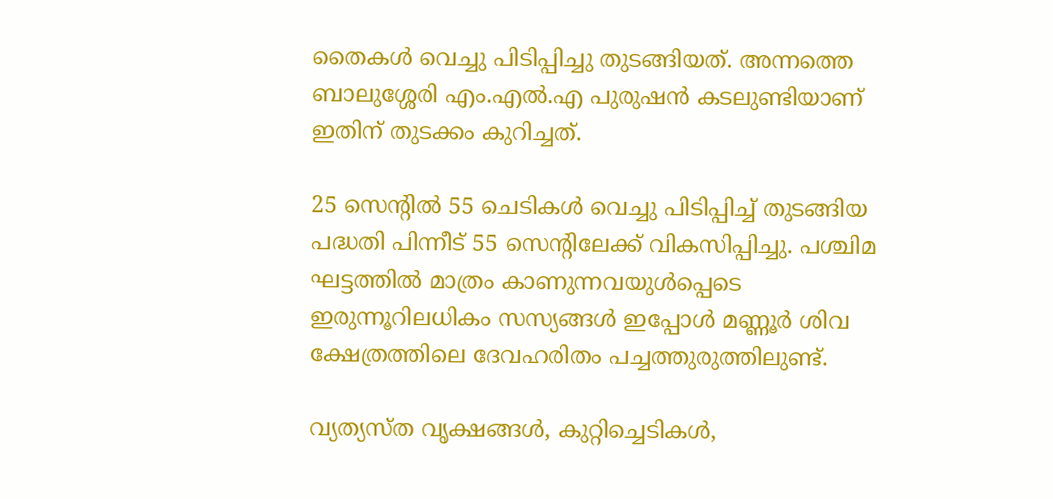തൈകള്‍ വെച്ചു പിടിപ്പിച്ചു തുടങ്ങിയത്. അന്നത്തെ ബാലുശ്ശേരി എം.എല്‍.എ പുരുഷന്‍ കടലുണ്ടിയാണ് ഇതിന് തുടക്കം കുറിച്ചത്.

25 സെന്റില്‍ 55 ചെടികള്‍ വെച്ചു പിടിപ്പിച്ച് തുടങ്ങിയ പദ്ധതി പിന്നീട് 55 സെന്റിലേക്ക് വികസിപ്പിച്ചു. പശ്ചിമ ഘട്ടത്തില്‍ മാത്രം കാണുന്നവയുള്‍പ്പെടെ
ഇരുന്നൂറിലധികം സസ്യങ്ങള്‍ ഇപ്പോള്‍ മണ്ണൂര്‍ ശിവ ക്ഷേത്രത്തിലെ ദേവഹരിതം പച്ചത്തുരുത്തിലുണ്ട്.

വ്യത്യസ്ത വൃക്ഷങ്ങള്‍, കുറ്റിച്ചെടികള്‍,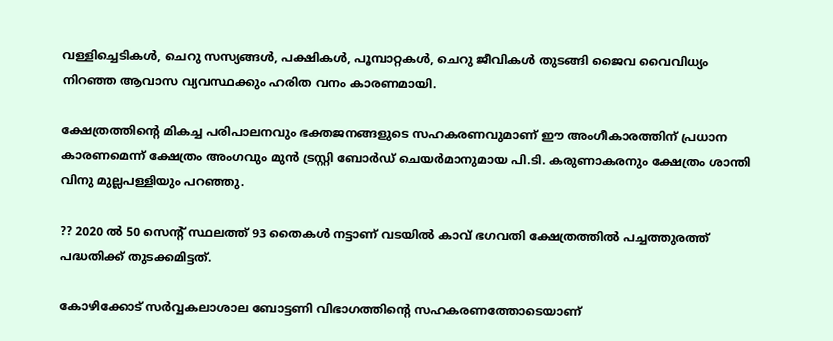വള്ളിച്ചെടികള്‍, ചെറു സസ്യങ്ങള്‍, പക്ഷികള്‍, പൂമ്പാറ്റകള്‍, ചെറു ജീവികള്‍ തുടങ്ങി ജൈവ വൈവിധ്യം നിറഞ്ഞ ആവാസ വ്യവസ്ഥക്കും ഹരിത വനം കാരണമായി.

ക്ഷേത്രത്തിന്റെ മികച്ച പരിപാലനവും ഭക്തജനങ്ങളുടെ സഹകരണവുമാണ് ഈ അംഗീകാരത്തിന് പ്രധാന കാരണമെന്ന് ക്ഷേത്രം അംഗവും മുന്‍ ട്രസ്റ്റി ബോര്‍ഡ് ചെയര്‍മാനുമായ പി.ടി. കരുണാകരനും ക്ഷേത്രം ശാന്തി വിനു മുല്ലപള്ളിയും പറഞ്ഞു.

?? 2020 ല്‍ 50 സെന്റ് സ്ഥലത്ത് 93 തൈകള്‍ നട്ടാണ് വടയില്‍ കാവ് ഭഗവതി ക്ഷേത്രത്തില്‍ പച്ചത്തുരത്ത് പദ്ധതിക്ക് തുടക്കമിട്ടത്.

കോഴിക്കോട് സര്‍വ്വകലാശാല ബോട്ടണി വിഭാഗത്തിന്റെ സഹകരണത്തോടെയാണ്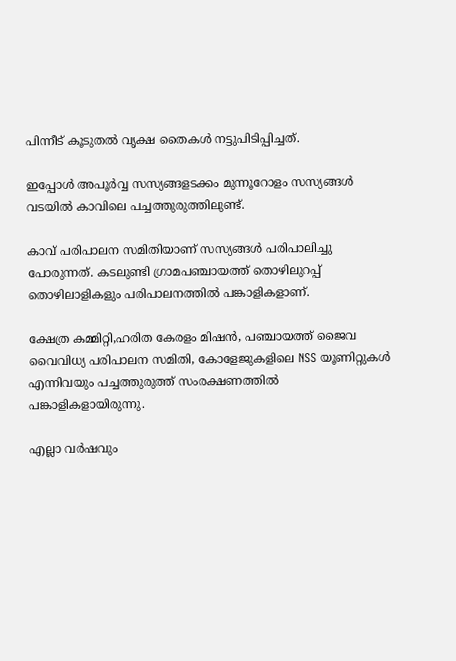പിന്നീട് കൂടുതല്‍ വൃക്ഷ തൈകള്‍ നട്ടുപിടിപ്പിച്ചത്.

ഇപ്പോള്‍ അപൂര്‍വ്വ സസ്യങ്ങളടക്കം മുന്നൂറോളം സസ്യങ്ങള്‍ വടയില്‍ കാവിലെ പച്ചത്തുരുത്തിലുണ്ട്.

കാവ് പരിപാലന സമിതിയാണ് സസ്യങ്ങള്‍ പരിപാലിച്ചു പോരുന്നത്. കടലുണ്ടി ഗ്രാമപഞ്ചായത്ത് തൊഴിലുറപ്പ് തൊഴിലാളികളും പരിപാലനത്തില്‍ പങ്കാളികളാണ്.

ക്ഷേത്ര കമ്മിറ്റി,ഹരിത കേരളം മിഷന്‍, പഞ്ചായത്ത് ജൈവ വൈവിധ്യ പരിപാലന സമിതി, കോളേജുകളിലെ NSS യൂണിറ്റുകള്‍ എന്നിവയും പച്ചത്തുരുത്ത് സംരക്ഷണത്തില്‍ പങ്കാളികളായിരുന്നു.

എല്ലാ വര്‍ഷവും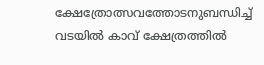ക്ഷേത്രോത്സവത്തോടനുബന്ധിച്ച് വടയില്‍ കാവ് ക്ഷേത്രത്തില്‍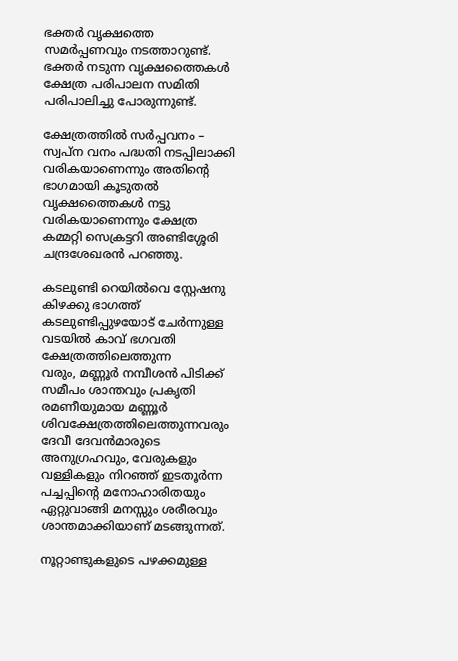ഭക്തര്‍ വൃക്ഷത്തെ സമര്‍പ്പണവും നടത്താറുണ്ട്.
ഭക്തര്‍ നടുന്ന വൃക്ഷത്തൈകള്‍ ക്ഷേത്ര പരിപാലന സമിതി പരിപാലിച്ചു പോരുന്നുണ്ട്.

ക്ഷേത്രത്തില്‍ സര്‍പ്പവനം – സ്വപ്ന വനം പദ്ധതി നടപ്പിലാക്കി വരികയാണെന്നും അതിന്റെ ഭാഗമായി കൂടുതല്‍ വൃക്ഷത്തൈകള്‍ നട്ടു വരികയാണെന്നും ക്ഷേത്ര കമ്മറ്റി സെക്രട്ടറി അണ്ടിശ്ശേരി ചന്ദ്രശേഖരന്‍ പറഞ്ഞു.

കടലുണ്ടി റെയില്‍വെ സ്റ്റേഷനു കിഴക്കു ഭാഗത്ത് കടലുണ്ടിപ്പുഴയോട് ചേര്‍ന്നുള്ള വടയില്‍ കാവ് ഭഗവതി ക്ഷേത്രത്തിലെത്തുന്ന
വരും, മണ്ണൂര്‍ നമ്പീശന്‍ പിടിക്ക് സമീപം ശാന്തവും പ്രകൃതി രമണീയുമായ മണ്ണൂര്‍ ശിവക്ഷേത്രത്തിലെത്തുന്നവരും ദേവീ ദേവന്‍മാരുടെ അനുഗ്രഹവും, വേരുകളും വള്ളികളും നിറഞ്ഞ് ഇടതൂര്‍ന്ന പച്ചപ്പിന്റെ മനോഹാരിതയും ഏറ്റുവാങ്ങി മനസ്സും ശരീരവും ശാന്തമാക്കിയാണ് മടങ്ങുന്നത്.

നൂറ്റാണ്ടുകളുടെ പഴക്കമുള്ള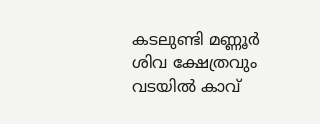കടലുണ്ടി മണ്ണൂര്‍ ശിവ ക്ഷേത്രവും വടയില്‍ കാവ്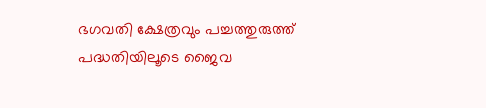ഭഗവതി ക്ഷേത്രവും പച്ചത്തുരുത്ത് പദ്ധതിയിലൂടെ ജൈവ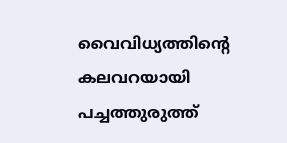വൈവിധ്യത്തിന്റെ കലവറയായി പച്ചത്തുരുത്ത്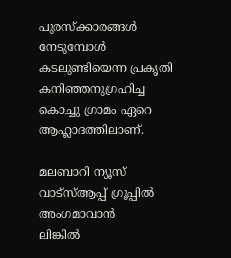പുരസ്‌ക്കാരങ്ങള്‍ നേടുമ്പോള്‍ കടലുണ്ടിയെന്ന പ്രകൃതി കനിഞ്ഞനുഗ്രഹിച്ച കൊച്ചു ഗ്രാമം ഏറെ ആഹ്ലാദത്തിലാണ്.

മലബാറി ന്യൂസ് വാട്‌സ്ആപ്പ് ഗ്രൂപ്പില്‍ അംഗമാവാന്‍
ലിങ്കില്‍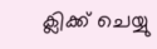ക്ലിക്ക് ചെയ്യു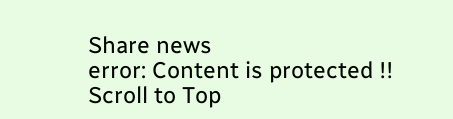Share news
error: Content is protected !!
Scroll to Top